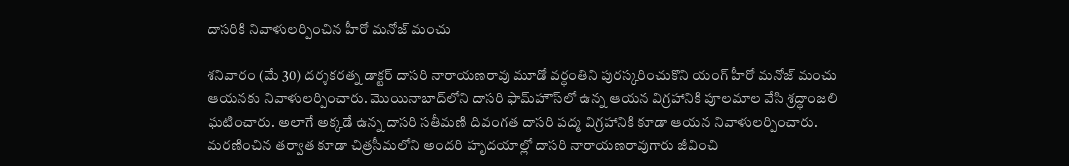దాస‌రికి నివాళుల‌ర్పించిన హీరో మ‌నోజ్ మంచు

శ‌నివారం (మే 30) ద‌ర్శ‌క‌ర‌త్న డాక్ట‌ర్ దాస‌రి నారాయ‌ణ‌రావు మూడో వ‌ర్ధంతిని పుర‌స్క‌రించుకొని యంగ్ హీరో మ‌నోజ్ మంచు ఆయ‌న‌కు నివాళుల‌ర్పించారు. మొయినాబాద్‌లోని దాస‌రి ఫామ్‌హౌస్‌లో ఉన్న ఆయ‌న విగ్ర‌హానికి పూల‌మాల వేసి శ్ర‌ద్ధాంజ‌లి ఘ‌టించారు. అలాగే అక్క‌డే ఉన్న దాస‌రి స‌తీమ‌ణి దివంగ‌త దాస‌రి ప‌ద్మ విగ్ర‌హానికి కూడా ఆయ‌న నివాళుల‌ర్పించారు. మ‌ర‌ణించిన త‌ర్వాత కూడా చిత్ర‌సీమ‌లోని అంద‌రి హృద‌యాల్లో దాస‌రి నారాయ‌ణ‌రావుగారు జీవించి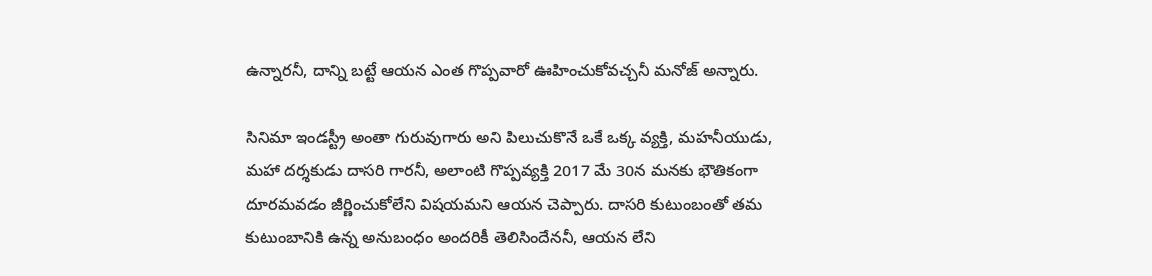ఉన్నార‌నీ, దాన్ని బ‌ట్టే ఆయ‌న ఎంత గొప్ప‌వారో ఊహించుకోవ‌చ్చ‌నీ మ‌నోజ్ అన్నారు.

సినిమా ఇండ‌స్ట్రీ అంతా గురువుగారు అని పిలుచుకొనే ఒకే ఒక్క వ్య‌క్తి, మ‌హ‌నీయుడు, మ‌హా ద‌ర్శ‌కుడు దాస‌రి గార‌నీ, అలాంటి గొప్ప‌వ్య‌క్తి 2017 మే 30న మ‌న‌కు భౌతికంగా దూర‌మ‌వ‌డం జీర్ణించుకోలేని విష‌య‌మ‌ని ఆయ‌న చెప్పారు. దాస‌రి కుటుంబంతో త‌మ కుటుంబానికి ఉన్న అనుబంధం అంద‌రికీ తెలిసిందేన‌నీ, ఆయ‌న లేని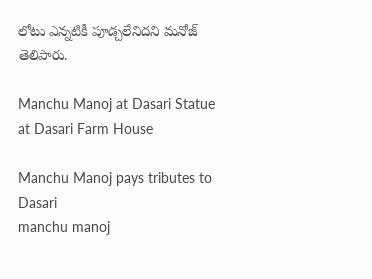లోటు ఎన్న‌టికీ పూడ్చ‌లేనిద‌ని మ‌నోజ్ తెలిపారు.

Manchu Manoj at Dasari Statue at Dasari Farm House

Manchu Manoj pays tributes to Dasari
manchu manoj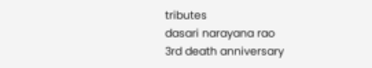tributes
dasari narayana rao
3rd death anniversary